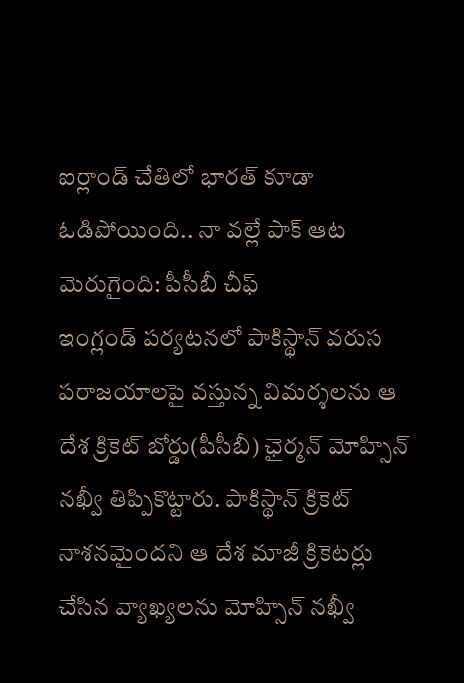ఐర్లాండ్ చేతిలో భారత్ కూడా ఓడిపోయింది.. నా వల్లే పాక్ ఆట మెరుగైంది: పీసీబీ చీఫ్
ఇంగ్లండ్ పర్యటనలో పాకిస్థాన్ వరుస పరాజయాలపై వస్తున్న విమర్శలను ఆ దేశ క్రికెట్ బోర్డు(పీసీబీ) ఛైర్మన్ మోహ్సిన్ నఖ్వీ తిప్పికొట్టారు. పాకిస్థాన్ క్రికెట్ నాశనమైందని ఆ దేశ మాజీ క్రికెటర్లు చేసిన వ్యాఖ్యలను మోహ్సిన్ నఖ్వీ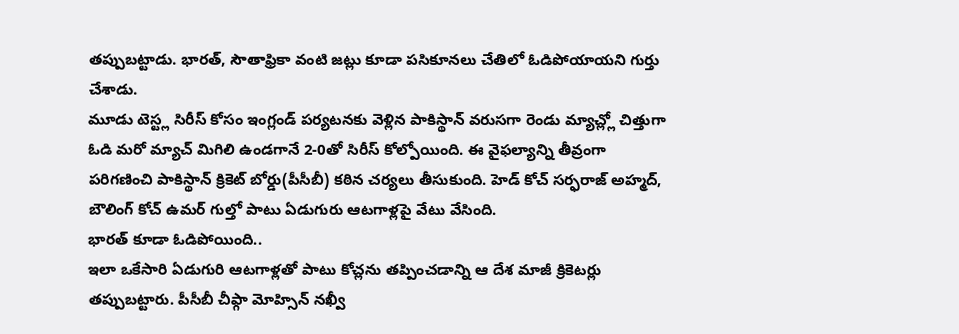తప్పుబట్టాడు. భారత్, సౌతాఫ్రికా వంటి జట్లు కూడా పసికూనలు చేతిలో ఓడిపోయాయని గుర్తు చేశాడు.
మూడు టెస్ట్ల సిరీస్ కోసం ఇంగ్లండ్ పర్యటనకు వెళ్లిన పాకిస్థాన్ వరుసగా రెండు మ్యాచ్ల్లో చిత్తుగా ఓడి మరో మ్యాచ్ మిగిలి ఉండగానే 2-0తో సిరీస్ కోల్పోయింది. ఈ వైఫల్యాన్ని తీవ్రంగా పరిగణించి పాకిస్థాన్ క్రికెట్ బోర్డు(పీసీబీ) కఠిన చర్యలు తీసుకుంది. హెడ్ కోచ్ సర్ఫరాజ్ అహ్మద్, బౌలింగ్ కోచ్ ఉమర్ గుల్తో పాటు ఏడుగురు ఆటగాళ్లపై వేటు వేసింది.
భారత్ కూడా ఓడిపోయింది..
ఇలా ఒకేసారి ఏడుగురి ఆటగాళ్లతో పాటు కోచ్లను తప్పించడాన్ని ఆ దేశ మాజీ క్రికెటర్లు తప్పుబట్టారు. పీసీబీ చీఫ్గా మోహ్సిన్ నఖ్వీ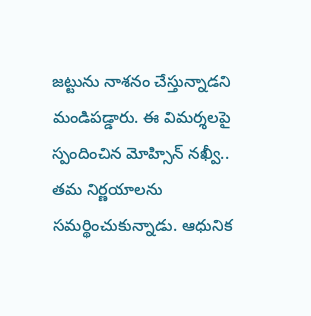జట్టును నాశనం చేస్తున్నాడని మండిపడ్డారు. ఈ విమర్శలపై స్పందించిన మోహ్సిన్ నఖ్వీ.. తమ నిర్ణయాలను సమర్థించుకున్నాడు. ఆధునిక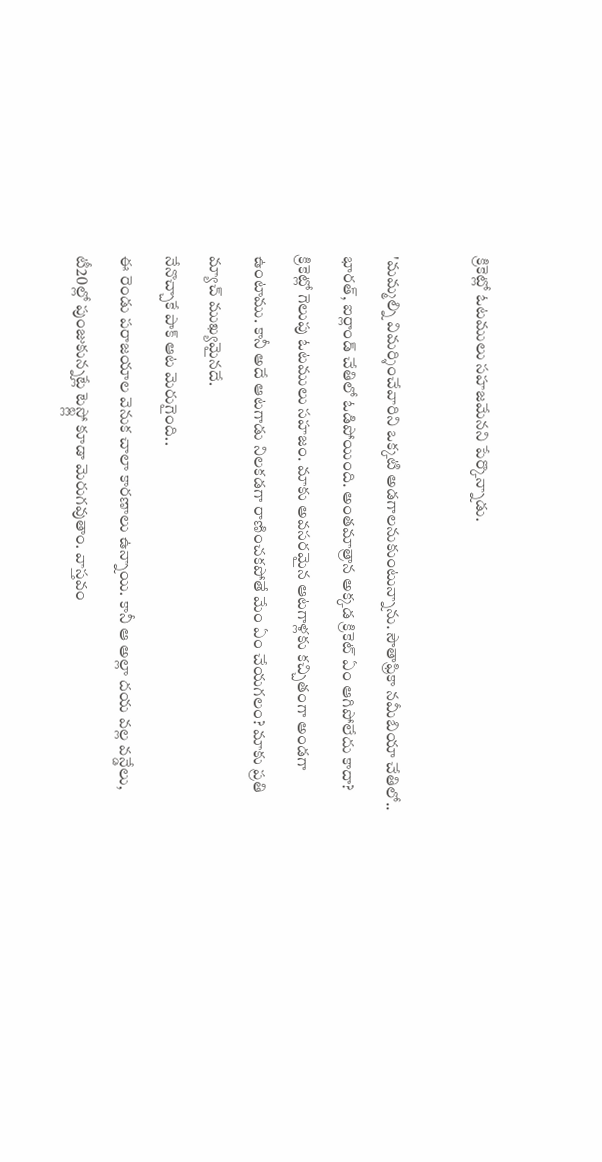క్రికెట్లో ఓటములు సహజమేనని పేర్కొన్నాడు.

'మమ్మల్ని విమర్శించేవారిని ఒక్కటి అడగాలనుకుంటున్నాను. సౌతాఫ్రికా నమీబియా చేతిలో.. భారత్, ఐర్లాండ్ చేతిలో ఓడిపోయింది. అంతమాత్రాన అక్కడ క్రికెట్ ఏం ఆగిపోలేదు కాదా? క్రికెట్లో గెలుపు ఓటములు సహజం. మాకు అవసరమైన ఆటగాళ్లకు కచ్చితంగా అండగా ఉంటాము. కానీ అదే ఆటగాడు నిలకడగా రాణించకపోతే మేం ఏం చేయగలం? మాకు ప్రతి మ్యాచ్ ముఖ్యమైనదే.
నేనొచ్చాకే పాక్ ఆట మెరుగైంది..
ఈ రెండు పరాజయాల వెనుక చాలా కారణాలు ఉన్నాయి. కానీ ఆ అల్లా దయ వల్ల వన్డేలు, టీ20ల్లో పుంజుకున్నట్లే టెస్ట్ల్లో కూడా మెరుగవుతాం. వాస్తవం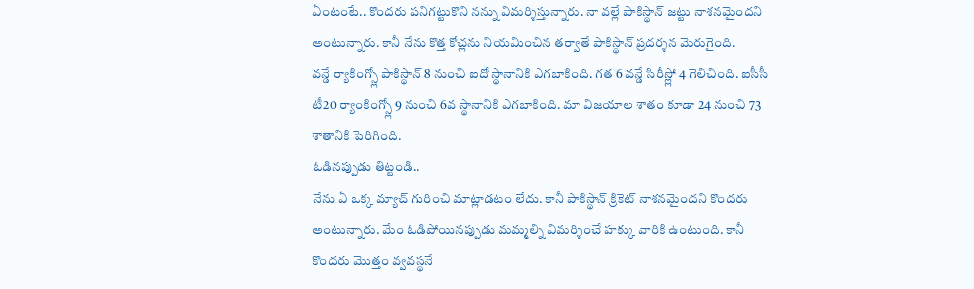ఏంటంటే.. కొందరు పనిగట్టుకొని నన్ను విమర్శిస్తున్నారు. నా వల్లే పాకిస్థాన్ జట్టు నాశనమైందని అంటున్నారు. కానీ నేను కొత్త కోచ్లను నియమించిన తర్వాతే పాకిస్థాన్ ప్రదర్శన మెరుగైంది.
వన్డే ర్యాకింగ్స్లో పాకిస్థాన్ 8 నుంచి ఐదో స్థానానికి ఎగబాకింది. గత 6 వన్డే సిరీస్ల్లో 4 గెలిచింది. ఐసీసీ టీ20 ర్యాంకింగ్స్లో 9 నుంచి 6వ స్థానానికి ఎగబాకింది. మా విజయాల శాతం కూడా 24 నుంచి 73 శాతానికి పెరిగింది.
ఓడినప్పుడు తిట్టండి..
నేను ఏ ఒక్క మ్యాచ్ గురించి మాట్లాడటం లేదు. కానీ పాకిస్థాన్ క్రికెట్ నాశనమైందని కొందరు అంటున్నారు. మేం ఓడిపోయినప్పుడు మమ్మల్ని విమర్శించే హక్కు వారికి ఉంటుంది. కానీ కొందరు మొత్తం వ్వవస్థనే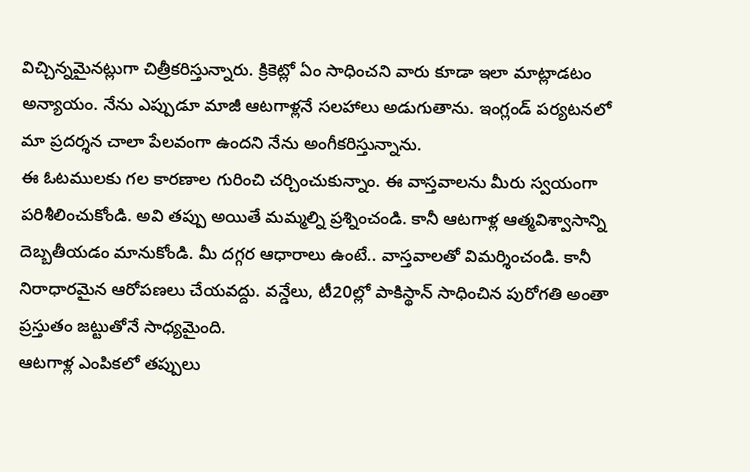విచ్చిన్నమైనట్లుగా చిత్రీకరిస్తున్నారు. క్రికెట్లో ఏం సాధించని వారు కూడా ఇలా మాట్లాడటం అన్యాయం. నేను ఎప్పుడూ మాజీ ఆటగాళ్లనే సలహాలు అడుగుతాను. ఇంగ్లండ్ పర్యటనలో మా ప్రదర్శన చాలా పేలవంగా ఉందని నేను అంగీకరిస్తున్నాను.
ఈ ఓటములకు గల కారణాల గురించి చర్చించుకున్నాం. ఈ వాస్తవాలను మీరు స్వయంగా పరిశీలించుకోండి. అవి తప్పు అయితే మమ్మల్ని ప్రశ్నించండి. కానీ ఆటగాళ్ల ఆత్మవిశ్వాసాన్ని దెబ్బతీయడం మానుకోండి. మీ దగ్గర ఆధారాలు ఉంటే.. వాస్తవాలతో విమర్శించండి. కానీ నిరాధారమైన ఆరోపణలు చేయవద్దు. వన్డేలు, టీ20ల్లో పాకిస్థాన్ సాధించిన పురోగతి అంతా ప్రస్తుతం జట్టుతోనే సాధ్యమైంది.
ఆటగాళ్ల ఎంపికలో తప్పులు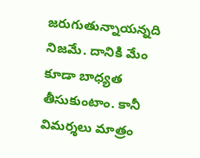జరుగుతున్నాయన్నది నిజమే. దానికి మేం కూడా బాధ్యత తీసుకుంటాం. కానీ విమర్శలు మాత్రం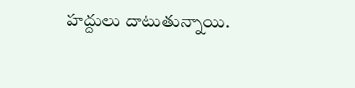హద్దులు దాటుతున్నాయి.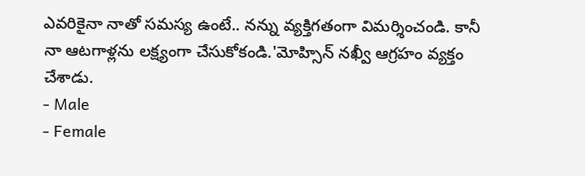ఎవరికైనా నాతో సమస్య ఉంటే.. నన్ను వ్యక్తిగతంగా విమర్శించండి. కానీ నా ఆటగాళ్లను లక్ష్యంగా చేసుకోకండి.'మోహ్సిన్ నఖ్వీ ఆగ్రహం వ్యక్తం చేశాడు.
- Male
- Female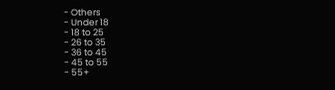- Others
- Under 18
- 18 to 25
- 26 to 35
- 36 to 45
- 45 to 55
- 55+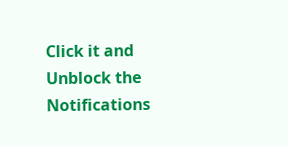Click it and Unblock the Notifications